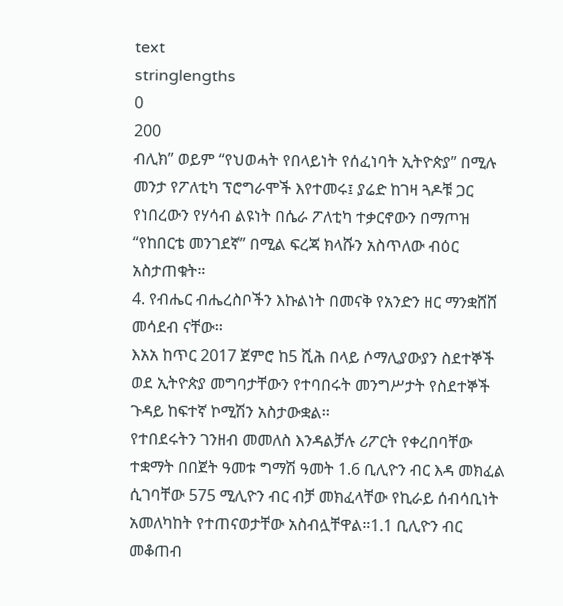text
stringlengths
0
200
ብሊክ” ወይም “የህወሓት የበላይነት የሰፈነባት ኢትዮጵያ” በሚሉ መንታ የፖለቲካ ፕሮግራሞች እየተመሩ፤ ያሬድ ከገዛ ጓዶቹ ጋር የነበረውን የሃሳብ ልዩነት በሴራ ፖለቲካ ተቃርኖውን በማጦዝ “የከበርቴ መንገደኛ” በሚል ፍረጃ ክላሹን አስጥለው ብዕር አስታጠቁት።
4. የብሔር ብሔረስቦችን እኩልነት በመናቅ የአንድን ዘር ማንቋሸሸ መሳደብ ናቸው፡፡
እአአ ከጥር 2017 ጀምሮ ከ5 ሺሕ በላይ ሶማሊያውያን ስደተኞች ወደ ኢትዮጵያ መግባታቸውን የተባበሩት መንግሥታት የስደተኞች ጉዳይ ከፍተኛ ኮሚሽን አስታውቋል፡፡
የተበደሩትን ገንዘብ መመለስ እንዳልቻሉ ሪፖርት የቀረበባቸው ተቋማት በበጀት ዓመቱ ግማሽ ዓመት 1.6 ቢሊዮን ብር እዳ መክፈል ሲገባቸው 575 ሚሊዮን ብር ብቻ መክፈላቸው የኪራይ ሰብሳቢነት አመለካከት የተጠናወታቸው አስብሏቸዋል።1.1 ቢሊዮን ብር መቆጠብ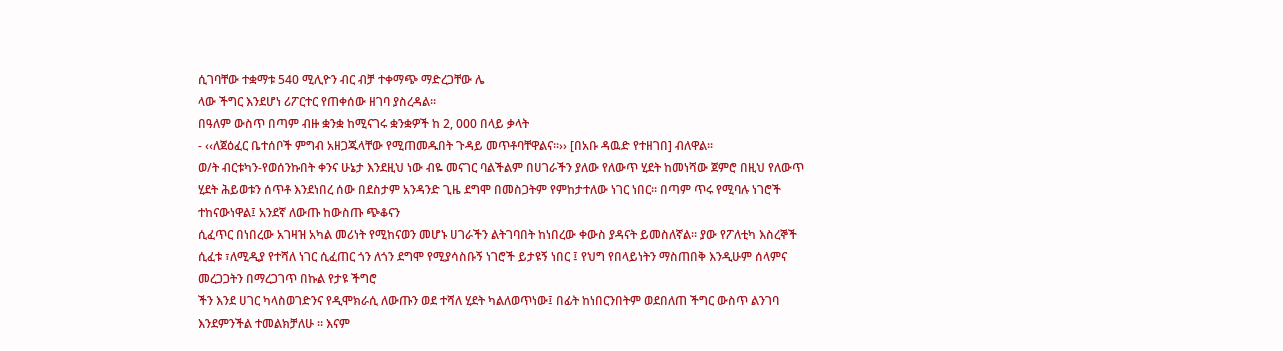ሲገባቸው ተቋማቱ 540 ሚሊዮን ብር ብቻ ተቀማጭ ማድረጋቸው ሌ
ላው ችግር እንደሆነ ሪፖርተር የጠቀሰው ዘገባ ያስረዳል።
በዓለም ውስጥ በጣም ብዙ ቋንቋ ከሚናገሩ ቋንቋዎች ከ 2, 000 በላይ ቃላት
- ‹‹ለጀዕፈር ቤተሰቦች ምግብ አዘጋጁላቸው የሚጠመዱበት ጉዳይ መጥቶባቸዋልና፡፡›› [በአቡ ዳዉድ የተዘገበ] ብለዋል፡፡
ወ/ት ብርቱካን-የወሰንኩበት ቀንና ሁኔታ እንደዚህ ነው ብዬ መናገር ባልችልም በሀገራችን ያለው የለውጥ ሂደት ከመነሻው ጀምሮ በዚህ የለውጥ ሂደት ሕይወቱን ሰጥቶ እንደነበረ ሰው በደስታም አንዳንድ ጊዜ ደግሞ በመስጋትም የምከታተለው ነገር ነበር። በጣም ጥሩ የሚባሉ ነገሮች ተከናውነዋል፤ አንደኛ ለውጡ ከውስጡ ጭቆናን
ሲፈጥር በነበረው አገዛዝ አካል መሪነት የሚከናወን መሆኑ ሀገራችን ልትገባበት ከነበረው ቀውስ ያዳናት ይመስለኛል። ያው የፖለቲካ እስረኞች ሲፈቱ ፣ለሚዲያ የተሻለ ነገር ሲፈጠር ጎን ለጎን ደግሞ የሚያሳስቡኝ ነገሮች ይታዩኝ ነበር ፤ የህግ የበላይነትን ማስጠበቅ እንዲሁም ሰላምና መረጋጋትን በማረጋገጥ በኩል የታዩ ችግሮ
ችን እንደ ሀገር ካላስወገድንና የዲሞክራሲ ለውጡን ወደ ተሻለ ሂደት ካልለወጥነው፤ በፊት ከነበርንበትም ወደበለጠ ችግር ውስጥ ልንገባ እንደምንችል ተመልክቻለሁ ። እናም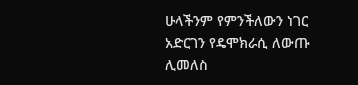ሁላችንም የምንችለውን ነገር አድርገን የዴሞክራሲ ለውጡ ሊመለስ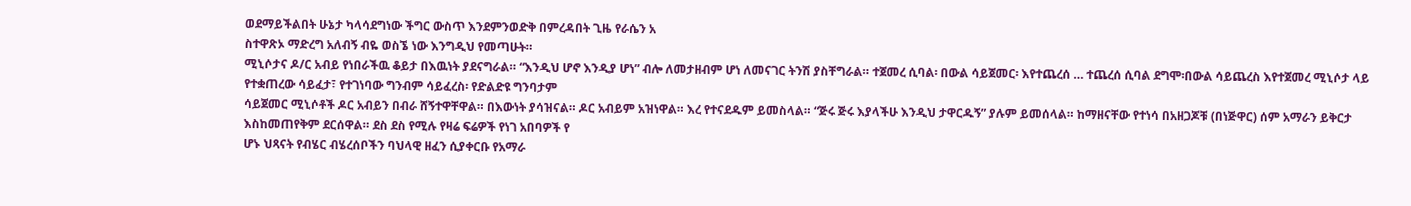ወደማይችልበት ሁኔታ ካላሳደግነው ችግር ውስጥ እንደምንወድቅ በምረዳበት ጊዜ የራሴን አ
ስተዋጽኦ ማድረግ አለብኝ ብዬ ወስኜ ነው እንግዲህ የመጣሁት።
ሚኒሶታና ዶ/ር አብይ የነበራችዉ ቆይታ በእዉነት ያደናግራል። “እንዲህ ሆኖ እንዲያ ሆነ” ብሎ ለመታዘብም ሆነ ለመናገር ትንሽ ያስቸግራል። ተጀመረ ሲባል፡ በውል ሳይጀመር፡ እየተጨረሰ … ተጨረሰ ሲባል ደግሞ፡በውል ሳይጨረስ እየተጀመረ ሚኒሶታ ላይ የተቋጠረው ሳይፈታ፣ የተገነባው ግንብም ሳይፈረስ፡ የድልድዩ ግንባታም
ሳይጀመር ሚኒሶቶች ዶር አብይን በብራ ሸኝተዋቸዋል። በእውነት ያሳዝናል። ዶር አብይም አዝነዋል። እረ የተናደዱም ይመስላል። “ጅሩ ጅሩ እያላችሁ እንዲህ ታዋርዱኝ” ያሉም ይመሰላል። ከማዘናቸው የተነሳ በአዘጋጆቹ (በነጅዋር) ሰም አማራን ይቅርታ እስከመጠየቅም ደርሰዋል። ደስ ደስ የሚሉ የዛሬ ፍሬዎች የነገ አበባዎች የ
ሆኑ ህጻናት የብሄር ብሄረሰቦችን ባህላዊ ዘፈን ሲያቀርቡ የአማራ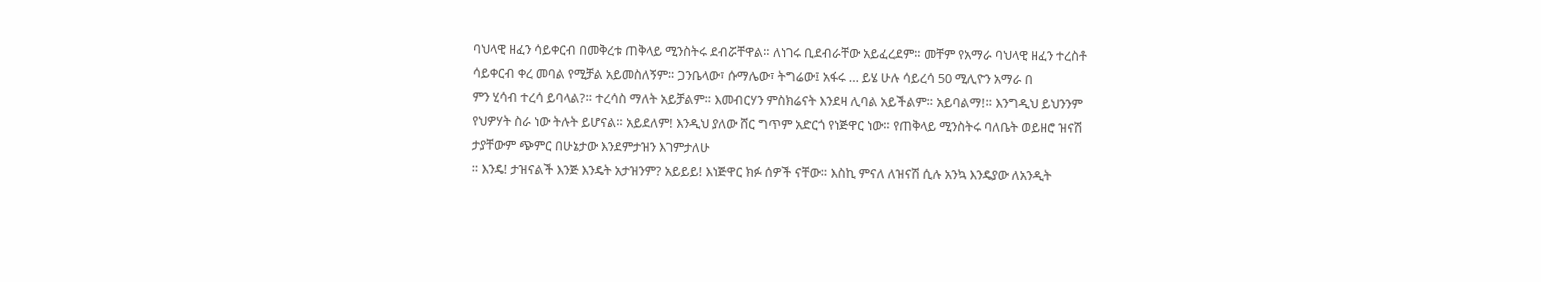ባህላዊ ዘፈን ሳይቀርብ በመቅረቱ ጠቅላይ ሚንስትሩ ደብሯቸዋል። ለነገሩ ቢደብራቸው አይፈረደም። መቸም የአማራ ባህላዊ ዘፈን ተረስቶ ሳይቀርብ ቀረ መባል የሚቻል አይመስለኝም። ጋንቤላው፣ ሱማሌው፣ ትግሬው፤ አፋሩ … ይሄ ሁሉ ሳይረሳ 50 ሚሊዮን አማራ በ
ምን ሂሳብ ተረሳ ይባላል?። ተረሳስ ማለት አይቻልም። እመብርሃን ምስክሬናት እንደዛ ሊባል አይችልም። አይባልማ!። እንግዲህ ይህንንም የህዎሃት ስራ ነው ትሉት ይሆናል። አይደለም! እንዲህ ያለው ሸር ግጥም አድርጎ የነጅዋር ነው። የጠቅላይ ሚንስትሩ ባለቤት ወይዘሮ ዝናሽ ታያቸውም ጭምር በሁኔታው እንደምታዝን እገምታለሁ
። እንዴ! ታዝናልች እንጅ እንዴት አታዝንም? አይይይ! እነጅዋር ክፉ ሰዎች ናቸው። እስኪ ምናለ ለዝናሽ ሲሉ አንኳ እንዴያው ለአንዲት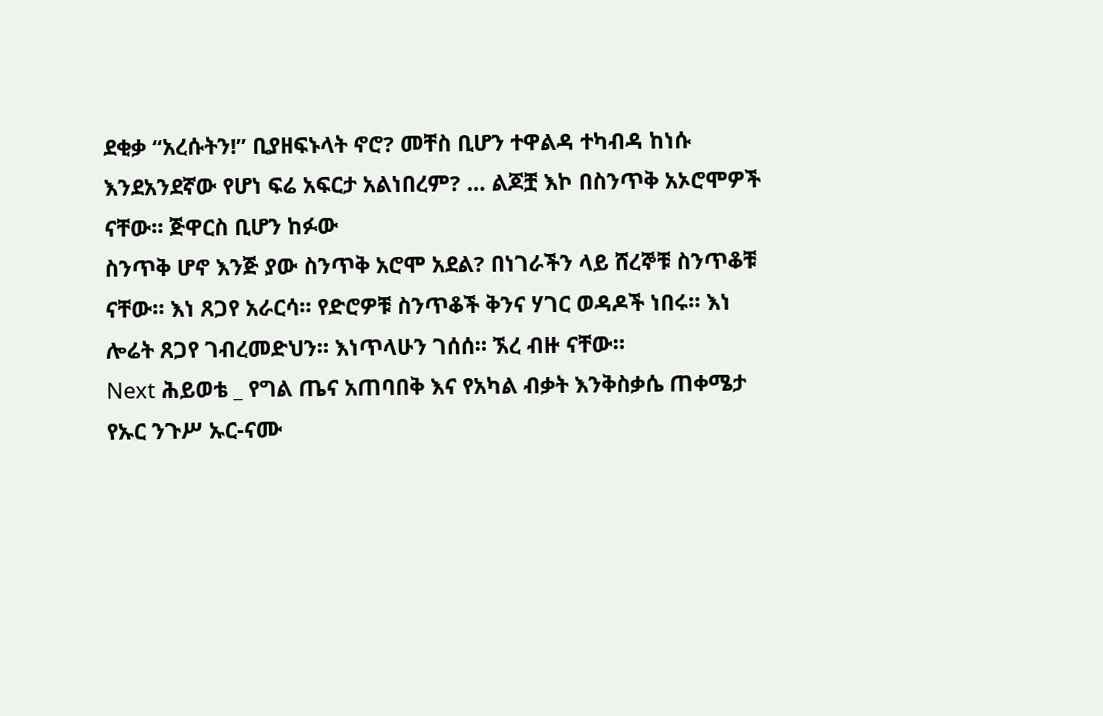ደቂቃ “አረሱትን!” ቢያዘፍኑላት ኖሮ? መቸስ ቢሆን ተዋልዳ ተካብዳ ከነሱ እንደአንደኛው የሆነ ፍሬ አፍርታ አልነበረም? … ልጆቿ እኮ በስንጥቅ አኦሮሞዎች ናቸው። ጅዋርስ ቢሆን ከፉው
ስንጥቅ ሆኖ እንጅ ያው ስንጥቅ አሮሞ አደል? በነገራችን ላይ ሸረኞቹ ስንጥቆቹ ናቸው። እነ ጸጋየ አራርሳ። የድሮዎቹ ስንጥቆች ቅንና ሃገር ወዳዶች ነበሩ። እነ ሎሬት ጸጋየ ገብረመድህን። እነጥላሁን ገሰሰ። ኧረ ብዙ ናቸው።
Next ሕይወቴ _ የግል ጤና አጠባበቅ እና የአካል ብቃት እንቅስቃሴ ጠቀሜታ
የኡር ንጉሥ ኡር-ናሙ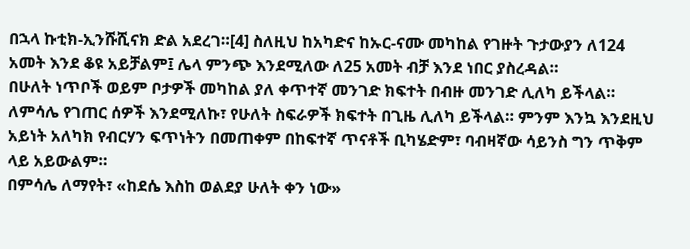በኋላ ኩቲክ-ኢንሹሺናክ ድል አደረገ።[4] ስለዚህ ከአካድና ከኡር-ናሙ መካከል የገዙት ጉታውያን ለ124 አመት እንደ ቆዩ አይቻልም፤ ሌላ ምንጭ እንደሚለው ለ25 አመት ብቻ እንደ ነበር ያስረዳል።
በሁለት ነጥቦች ወይም ቦታዎች መካከል ያለ ቀጥተኛ መንገድ ክፍተት በብዙ መንገድ ሊለካ ይችላል። ለምሳሌ የገጠር ሰዎች እንደሚለኩ፣ የሁለት ስፍራዎች ክፍተት በጊዜ ሊለካ ይችላል። ምንም እንኳ እንደዚህ አይነት አለካክ የብርሃን ፍጥነትን በመጠቀም በከፍተኛ ጥናቶች ቢካሄድም፣ ባብዛኛው ሳይንስ ግን ጥቅም ላይ አይውልም።
በምሳሌ ለማየት፣ «ከደሴ እስከ ወልደያ ሁለት ቀን ነው»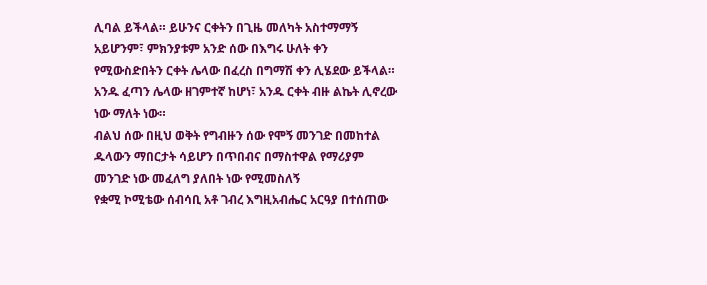ሊባል ይችላል። ይሁንና ርቀትን በጊዜ መለካት አስተማማኝ አይሆንም፣ ምክንያቱም አንድ ሰው በእግሩ ሁለት ቀን የሚውስድበትን ርቀት ሌላው በፈረስ በግማሽ ቀን ሊሄደው ይችላል። አንዱ ፈጣን ሌላው ዘገምተኛ ከሆነ፣ አንዱ ርቀት ብዙ ልኬት ሊኖረው ነው ማለት ነው።
ብልህ ሰው በዚህ ወቅት የግብዙን ሰው የሞኝ መንገድ በመከተል ዱላውን ማበርታት ሳይሆን በጥበብና በማስተዋል የማሪያም መንገድ ነው መፈለግ ያለበት ነው የሚመስለኝ
የቋሚ ኮሚቴው ሰብሳቢ አቶ ገብረ እግዚአብሔር አርዓያ በተሰጠው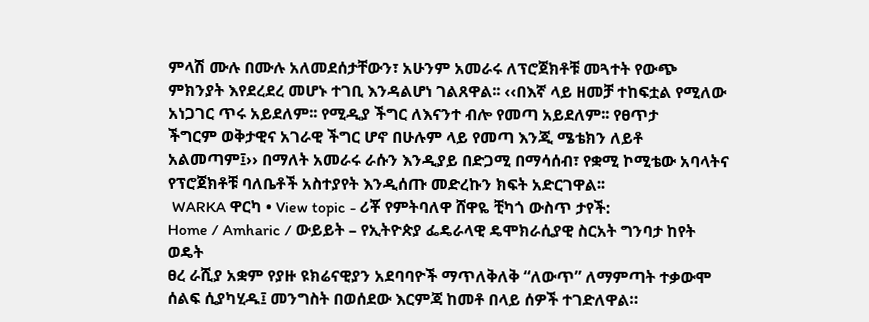ምላሽ ሙሉ በሙሉ አለመደሰታቸውን፣ አሁንም አመራሩ ለፕሮጀክቶቹ መጓተት የውጭ ምክንያት እየደረደረ መሆኑ ተገቢ እንዳልሆነ ገልጸዋል፡፡ ‹‹በእኛ ላይ ዘመቻ ተከፍቷል የሚለው አነጋገር ጥሩ አይደለም፡፡ የሚዲያ ችግር ለእናንተ ብሎ የመጣ አይደለም፡፡ የፀጥታ
ችግርም ወቅታዊና አገራዊ ችግር ሆኖ በሁሉም ላይ የመጣ እንጂ ሜቴክን ለይቶ አልመጣም፤›› በማለት አመራሩ ራሱን እንዲያይ በድጋሚ በማሳሰብ፣ የቋሚ ኮሚቴው አባላትና የፕሮጀክቶቹ ባለቤቶች አስተያየት እንዲሰጡ መድረኩን ክፍት አድርገዋል፡፡
 WARKA ዋርካ • View topic - ሪቾ የምትባለዋ ሸዋዬ ቺካጎ ውስጥ ታየች:
Home / Amharic / ውይይት – የኢትዮጵያ ፌዴራላዊ ዴሞክራሲያዊ ስርአት ግንባታ ከየት ወዴት
ፀረ ራሺያ አቋም የያዙ ዩክሬናዊያን አደባባዮች ማጥለቅለቅ “ለውጥ” ለማምጣት ተቃውሞ ሰልፍ ሲያካሂዱ፤ መንግስት በወሰደው እርምጃ ከመቶ በላይ ሰዎች ተገድለዋል።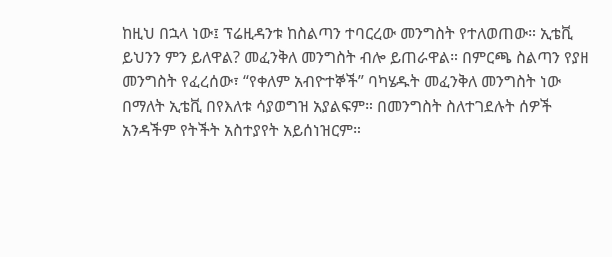ከዚህ በኋላ ነው፤ ፕሬዚዳንቱ ከስልጣን ተባርረው መንግስት የተለወጠው። ኢቴቪ ይህንን ምን ይለዋል? መፈንቅለ መንግስት ብሎ ይጠራዋል። በምርጫ ስልጣን የያዘ
መንግስት የፈረሰው፣ “የቀለም አብዮተኞች” ባካሄዱት መፈንቅለ መንግስት ነው በማለት ኢቴቪ በየእለቱ ሳያወግዝ አያልፍም። በመንግስት ስለተገደሉት ሰዎች አንዳችም የትችት አስተያየት አይሰነዝርም።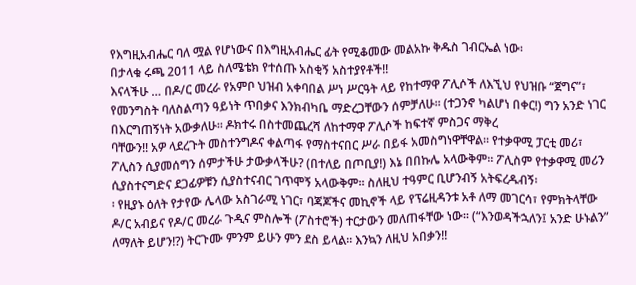የእግዚአብሔር ባለ ሟል የሆነውና በእግዚአብሔር ፊት የሚቆመው መልአኩ ቅዱስ ገብርኤል ነው፡
በታላቁ ሩጫ 2011 ላይ ስለሜቴክ የተሰጡ አስቂኝ አስተያየቶች!!
እናላችሁ … በዶ/ር መረራ የአምቦ ህዝብ አቀባበል ሥነ ሥርዓት ላይ የከተማዋ ፖሊሶች ለእኚህ የህዝቡ “ጀግና”፣ የመንግስት ባለስልጣን ዓይነት ጥበቃና እንክብካቤ ማድረጋቸውን ሰምቻለሁ፡፡ (ተጋንኖ ካልሆነ በቀር!) ግን አንድ ነገር በእርግጠኝነት አውቃለሁ፡፡ ዶክተሩ በስተመጨረሻ ለከተማዋ ፖሊሶች ከፍተኛ ምስጋና ማቅረ
ባቸውን!! አዎ ላደረጉት መስተንግዶና ቀልጣፋ የማስተናበር ሥራ በይፋ አመስግነዋቸዋል፡፡ የተቃዋሚ ፓርቲ መሪ፣ ፖሊስን ሲያመሰግን ሰምታችሁ ታውቃላችሁ? (በተለይ በጦቢያ!) እኔ በበኩሌ አላውቅም። ፖሊስም የተቃዋሚ መሪን ሲያስተናግድና ደጋፊዎቹን ሲያስተናብር ገጥሞኝ አላውቅም፡፡ ስለዚህ ተዓምር ቢሆንብኝ አትፍረዱብኝ፡
፡ የዚያኑ ዕለት የታየው ሌላው አስገራሚ ነገር፣ ባጃጆችና መኪኖች ላይ የፕሬዚዳንቱ አቶ ለማ መገርሳ፣ የምክትላቸው ዶ/ር አብይና የዶ/ር መረራ ጉዲና ምስሎች (ፖስተሮች) ተርታውን መለጠፋቸው ነው፡፡ (“እንወዳችኋለን፤ አንድ ሁኑልን” ለማለት ይሆን!?) ትርጉሙ ምንም ይሁን ምን ደስ ይላል። እንኳን ለዚህ አበቃን!!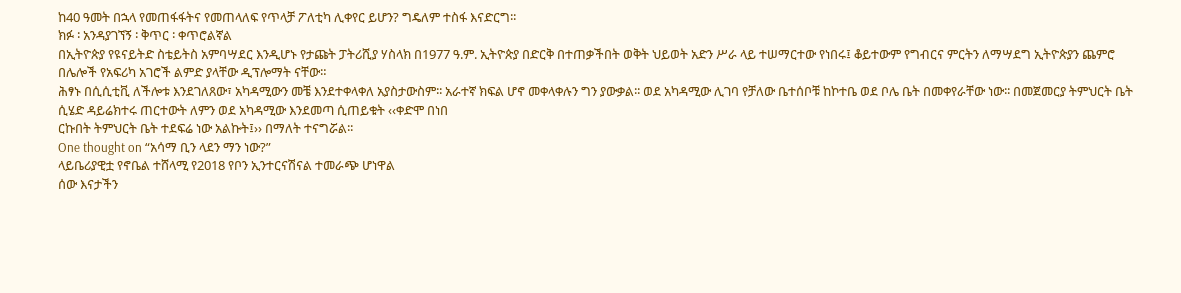ከ40 ዓመት በኋላ የመጠፋፋትና የመጠላለፍ የጥላቻ ፖለቲካ ሊቀየር ይሆን? ግዴለም ተስፋ እናድርግ፡፡
ክፉ ፡ አንዳያገኘኝ ፡ ቅጥር ፡ ቀጥሮልኛል
በኢትዮጵያ የዩናይትድ ስቴይትስ አምባሣደር እንዲሆኑ የታጩት ፓትሪሺያ ሃስላክ በ1977 ዓ.ም. ኢትዮጵያ በድርቅ በተጠቃችበት ወቅት ህይወት አድን ሥራ ላይ ተሠማርተው የነበሩ፤ ቆይተውም የግብርና ምርትን ለማሣደግ ኢትዮጵያን ጨምሮ በሌሎች የአፍሪካ አገሮች ልምድ ያላቸው ዲፕሎማት ናቸው።
ሕፃኑ በሲሲቲቪ ለችሎቱ እንደገለጸው፣ አካዳሚውን መቼ እንደተቀላቀለ አያስታውስም፡፡ አራተኛ ክፍል ሆኖ መቀላቀሉን ግን ያውቃል፡፡ ወደ አካዳሚው ሊገባ የቻለው ቤተሰቦቹ ከኮተቤ ወደ ቦሌ ቤት በመቀየራቸው ነው፡፡ በመጀመርያ ትምህርት ቤት ሲሄድ ዳይሬክተሩ ጠርተውት ለምን ወደ አካዳሚው እንደመጣ ሲጠይቁት ‹‹ቀድሞ በነበ
ርኩበት ትምህርት ቤት ተደፍሬ ነው አልኩት፤›› በማለት ተናግሯል፡፡
One thought on “አሳማ ቢን ላደን ማን ነው?”
ላይቤሪያዊቷ የኖቤል ተሸላሚ የ2018 የቦን ኢንተርናሽናል ተመራጭ ሆነዋል
ሰው እናታችን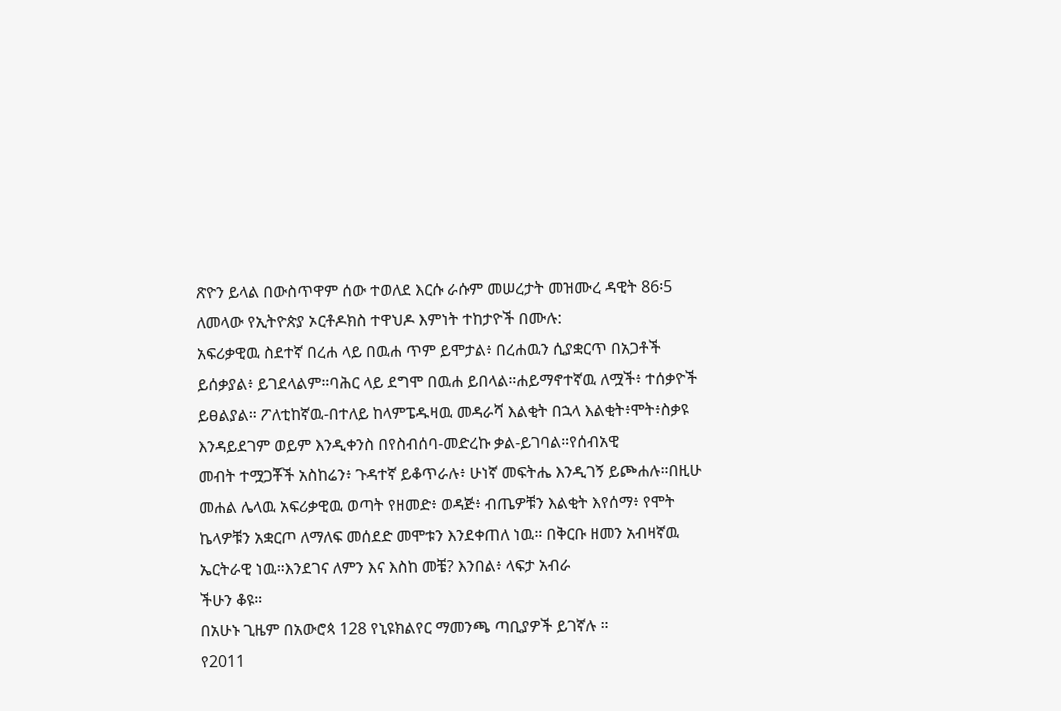ጽዮን ይላል በውስጥዋም ሰው ተወለደ እርሱ ራሱም መሠረታት መዝሙረ ዳዊት 86፡5 ለመላው የኢትዮጵያ ኦርቶዶክስ ተዋህዶ እምነት ተከታዮች በሙሉ:
አፍሪቃዊዉ ስደተኛ በረሐ ላይ በዉሐ ጥም ይሞታል፥ በረሐዉን ሲያቋርጥ በአጋቶች ይሰቃያል፥ ይገደላልም።ባሕር ላይ ደግሞ በዉሐ ይበላል።ሐይማኖተኛዉ ለሟች፥ ተሰቃዮች ይፀልያል። ፖለቲከኛዉ-በተለይ ከላምፔዱዛዉ መዳራሻ እልቂት በኋላ እልቂት፥ሞት፥ስቃዩ እንዳይደገም ወይም እንዲቀንስ በየስብሰባ-መድረኩ ቃል-ይገባል።የሰብአዊ
መብት ተሟጋቾች አስከሬን፥ ጉዳተኛ ይቆጥራሉ፥ ሁነኛ መፍትሔ እንዲገኝ ይጮሐሉ።በዚሁ መሐል ሌላዉ አፍሪቃዊዉ ወጣት የዘመድ፥ ወዳጅ፥ ብጤዎቹን እልቂት እየሰማ፥ የሞት ኬላዎቹን አቋርጦ ለማለፍ መሰደድ መሞቱን እንደቀጠለ ነዉ። በቅርቡ ዘመን አብዛኛዉ ኤርትራዊ ነዉ።እንደገና ለምን እና እስከ መቼ? እንበል፥ ላፍታ አብራ
ችሁን ቆዩ።
በአሁኑ ጊዜም በአውሮጳ 128 የኒዩክልየር ማመንጫ ጣቢያዎች ይገኛሉ ።
የ2011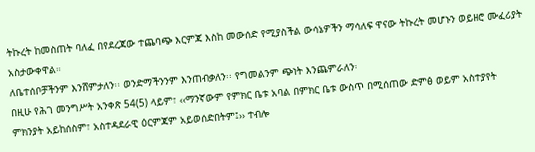ትኩረት ከመስጠት ባለፈ በየደረጃው ተጨባጭ እርምጃ እስከ መውሰድ የሚያስችል ውሳኔዎችን ማሳለፍ ዋናው ትኩረት መሆኑን ወይዘሮ ሙፈሪያት አስታውቀዋል።
ለቤተሰቦቻችንም እንሸምታለን፡፡ ወንድማችንንም እንጠብቃለን፡፡ የግመልንም ጭነት እንጨምራለን፡
በዚሁ የሕገ መንግሥት አንቀጽ 54(5) ላይም፣ ‹‹ማንኛውም የምክር ቤቱ አባል በምክር ቤቱ ውስጥ በሚሰጠው ድምፅ ወይም አስተያየት ምክንያት አይከሰስም፣ አስተዳደራዊ ዕርምጃም አይወሰድበትም፤›› ተብሎ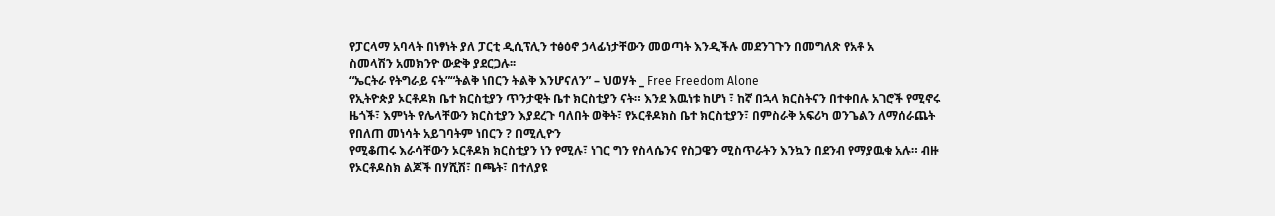የፓርላማ አባላት በነፃነት ያለ ፓርቲ ዲሲፕሊን ተፅዕኖ ኃላፊነታቸውን መወጣት እንዲችሉ መደንገጉን በመግለጽ የአቶ አ
ስመላሽን አመክንዮ ውድቅ ያደርጋሉ፡፡
“ኤርትራ የትግራይ ናት”“ትልቅ ነበርን ትልቅ እንሆናለን” – ህወሃት _ Free Freedom Alone
የኢትዮጵያ ኦርቶዶክ ቤተ ክርስቲያን ጥንታዊት ቤተ ክርስቲያን ናት። እንደ እዉነቱ ከሆነ ፣ ከኛ በኋላ ክርስትናን በተቀበሉ አገሮች የሚኖሩ ዜጎች፣ እምነት የሌላቸውን ክርስቲያን እያደረጉ ባለበት ወቅት፣ የኦርቶዶክስ ቤተ ክርስቲያን፣ በምስራቅ አፍሪካ ወንጌልን ለማሰራጨት የበለጠ መነሳት አይገባትም ነበርን ? በሚሊዮን
የሚቆጠሩ እራሳቸውን ኦርቶዶክ ክርስቲያን ነን የሚሉ፣ ነገር ግን የስላሴንና የስጋዌን ሚስጥራትን እንኳን በደንብ የማያዉቁ አሉ። ብዙ የኦርቶዶስክ ልጆች በሃሺሽ፣ በጫት፣ በተለያዩ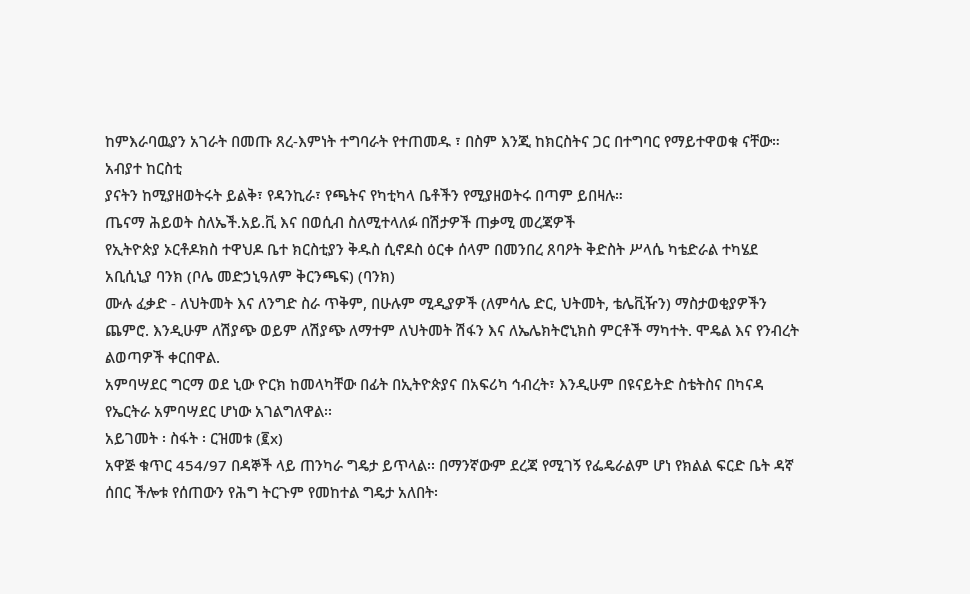ከምእራባዉያን አገራት በመጡ ጸረ-እምነት ተግባራት የተጠመዱ ፣ በስም እንጂ ከክርስትና ጋር በተግባር የማይተዋወቁ ናቸው። አብያተ ከርስቲ
ያናትን ከሚያዘወትሩት ይልቅ፣ የዳንኪራ፣ የጫትና የካቲካላ ቤቶችን የሚያዘወትሩ በጣም ይበዛሉ።
ጤናማ ሕይወት ስለኤች.አይ.ቪ እና በወሲብ ስለሚተላለፉ በሽታዎች ጠቃሚ መረጃዎች
የኢትዮጵያ ኦርቶዶክስ ተዋህዶ ቤተ ክርስቲያን ቅዱስ ሲኖዶስ ዕርቀ ሰላም በመንበረ ጸባዖት ቅድስት ሥላሴ ካቴድራል ተካሄደ
አቢሲኒያ ባንክ (ቦሌ መድኃኒዓለም ቅርንጫፍ) (ባንክ)
ሙሉ ፈቃድ - ለህትመት እና ለንግድ ስራ ጥቅም, በሁሉም ሚዲያዎች (ለምሳሌ ድር, ህትመት, ቴሌቪዥን) ማስታወቂያዎችን ጨምሮ. እንዲሁም ለሽያጭ ወይም ለሽያጭ ለማተም ለህትመት ሽፋን እና ለኤሌክትሮኒክስ ምርቶች ማካተት. ሞዴል እና የንብረት ልወጣዎች ቀርበዋል.
አምባሣደር ግርማ ወደ ኒው ዮርክ ከመላካቸው በፊት በኢትዮጵያና በአፍሪካ ኅብረት፣ እንዲሁም በዩናይትድ ስቴትስና በካናዳ የኤርትራ አምባሣደር ሆነው አገልግለዋል፡፡
አይገመት ፡ ስፋት ፡ ርዝመቱ (፪x)
አዋጅ ቁጥር 454/97 በዳኞች ላይ ጠንካራ ግዴታ ይጥላል፡፡ በማንኛውም ደረጃ የሚገኝ የፌዴራልም ሆነ የክልል ፍርድ ቤት ዳኛ ሰበር ችሎቱ የሰጠውን የሕግ ትርጉም የመከተል ግዴታ አለበት፡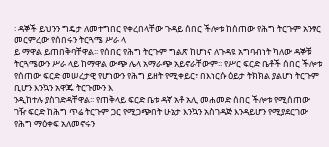፡ ዳኞች ይህንን ግዴታ ለመተግበር የቀረበላቸው ጉዳይ ሰበር ችሎቱ ከሰጠው የሕግ ትርጉም አንፃር መርምረው የሰበሩን ትርጓሜ ሥራ ላ
ይ ማዋል ይጠበቅባቸዋል፡፡ የሰበር የሕግ ትርጉም ግልጽ ከሆነና ለጉዳዩ አግባብነት ካለው ዳኞቹ ትርጓሜውን ሥራ ላይ ከማዋል ውጭ ሌላ አማራጭ አይኖራቸውም፡፡ የሥር ፍርድ ቤቶች ሰበር ችሎቱ የሰጠው ፍርድ መሠረታዊ የሆነውን የሕግ ይዘት የሚቀይር፣ በእነርሱ ዕይታ ትክክል ያልሆነ ትርጉም ቢሆን እንኳን አዋጁ ትርጉሙን እ
ንዲከተሉ ያስገድዳቸዋል፡፡ የጠቅላይ ፍርድ ቤቱ ዳኛ አቶ አሊ መሐመድ ሰበር ችሎቱ የሚሰጠው ገዥ ፍርድ ከሕግ ጥሬ ትርጉም ጋር የሚጋጭበት ሁኔታ እንኳን አስገዳጅ እንዳይሆን የሚያደርገው የሕግ ማዕቀፍ አለመኖሩን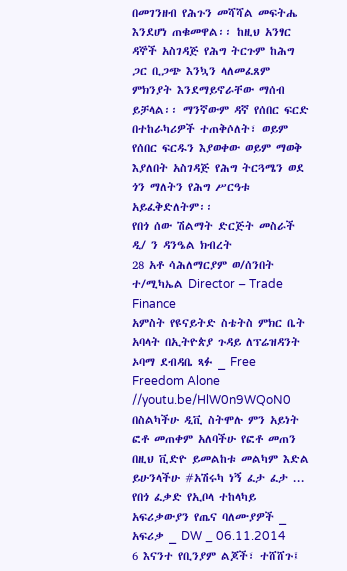በመገንዘብ የሕጉን መሻሻል መፍትሔ እንደሆነ ጠቁመዋል፡፡ ከዚህ አንፃር ዳኞች አስገዳጅ የሕግ ትርጉም ከሕግ
ጋር ቢጋጭ እንኳን ላለመፈጸም ምክንያት እንደማይኖራቸው ማሰብ ይቻላል፡፡ ማንኛውም ዳኛ የሰበር ፍርድ በተከራካሪዎች ተጠቅሶለት፣ ወይም የሰበር ፍርዱን እያወቀው ወይም ማወቅ እያለበት አስገዳጅ የሕግ ትርጓሜን ወደ ጎን ማለትን የሕግ ሥርዓቱ አይፈቅድለትም፡፡
የበጎ ሰው ሽልማት ድርጅት መስራች ዲ/ ን ዳንዔል ክብረት
28 አቶ ሳሕለማርያም ወ/ሰንበት ተ/ሚካኤል Director – Trade Finance
አምስት የዩናይትድ ስቴትስ ምክር ቤት አባላት በኢትዮጵያ ጉዳይ ለፕሬዝዳንት ኦባማ ደብዳቤ ጻፉ _ Free Freedom Alone
//youtu.be/HlW0n9WQoN0 በስልካችሁ ዲቪ ስትሞሉ ምን አይነት ፎቶ መጠቀም አለባችሁ የፎቶ መጠን በዚህ ቪድዮ ይመልከቱ መልካም እድል ይሁንላችሁ #አሽሩካ ነኝ ፈታ ፈታ ...
የበጎ ፈቃድ የኢቦላ ተከላካይ አፍሪቃውያን የጤና ባለሙያዎች _ አፍሪቃ _ DW _ 06.11.2014
6 እናንተ የቢንያም ልጆች፣ ተሸሸጉ፤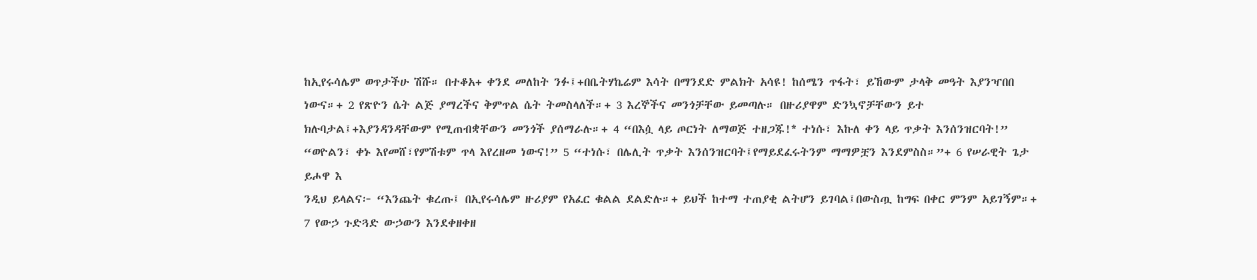ከኢየሩሳሌም ወጥታችሁ ሽሹ። በተቆአ+ ቀንደ መለከት ንፉ፤+በቤትሃኬሬም እሳት በማንደድ ምልክት አሳዩ! ከሰሜን ጥፋት፣ ይኸውም ታላቅ መዓት እያንዣበበ ነውና።+ 2 የጽዮን ሴት ልጅ ያማረችና ቅምጥል ሴት ትመስላለች።+ 3 እረኞችና መንጎቻቸው ይመጣሉ። በዙሪያዋም ድንኳኖቻቸውን ይተ
ክሉባታል፤+እያንዳንዳቸውም የሚጠብቋቸውን መንጎች ያሰማራሉ።+ 4 “በእሷ ላይ ጦርነት ለማወጅ ተዘጋጁ!* ተነሱ፣ እኩለ ቀን ላይ ጥቃት እንሰንዝርባት!” “ወዮልን፣ ቀኑ እየመሸ፣የምሽቱም ጥላ እየረዘመ ነውና!” 5 “ተነሱ፣ በሌሊት ጥቃት እንሰንዝርባት፤የማይደፈሩትንም ማማዎቿን እንደምስስ።”+ 6 የሠራዊት ጌታ ይሖዋ እ
ንዲህ ይላልና፦ “እንጨት ቁረጡ፤ በኢየሩሳሌም ዙሪያም የአፈር ቁልል ደልድሉ።+ ይህች ከተማ ተጠያቂ ልትሆን ይገባል፤በውስጧ ከግፍ በቀር ምንም አይገኝም።+ 7 የውኃ ጉድጓድ ውኃውን እንደቀዘቀዘ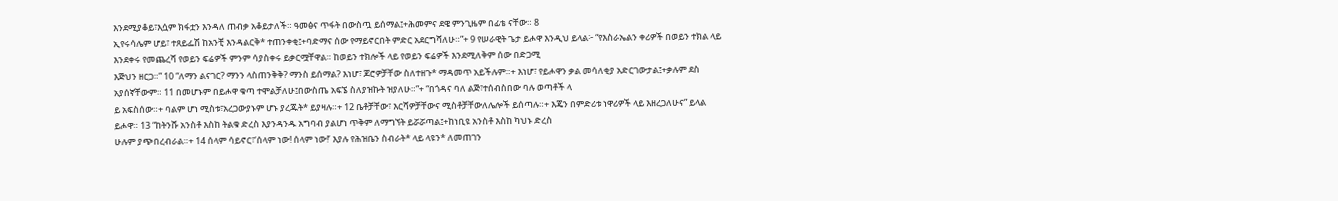እንደሚያቆይ፣እሷም ክፋቷን እንዳለ ጠብቃ አቆይታለች። ዓመፅና ጥፋት በውስጧ ይሰማል፤+ሕመምና ደዌ ምንጊዜም በፊቴ ናቸው። 8
ኢየሩሳሌም ሆይ፣ ተጸይፌሽ ከአንቺ እንዳልርቅ* ተጠንቀቂ፤+ባድማና ሰው የማይኖርበት ምድር አደርግሻለሁ።”+ 9 የሠራዊት ጌታ ይሖዋ እንዲህ ይላል፦ “የእስራኤልን ቀሪዎች በወይን ተክል ላይ እንደቀሩ የመጨረሻ የወይን ፍሬዎች ምንም ሳያስቀሩ ይቃርሟቸዋል። ከወይን ተክሎች ላይ የወይን ፍሬዎች እንደሚለቅም ሰው በድጋሚ
እጅህን ዘርጋ።” 10 “ለማን ልናገር? ማንን ላስጠንቅቅ? ማንስ ይሰማል? እነሆ፣ ጆሮዎቻቸው ስለተዘጉ* ማዳመጥ አይችሉም።+ እነሆ፣ የይሖዋን ቃል መሳለቂያ አድርገውታል፤+ቃሉም ደስ አያሰኛቸውም። 11 በመሆኑም በይሖዋ ቁጣ ተሞልቻለሁ፤በውስጤ አፍኜ ስለያዝኩት ዝያለሁ።”+ “በጎዳና ባለ ልጅ፣ተሰብስበው ባሉ ወጣቶች ላ
ይ አፍስሰው።+ ባልም ሆነ ሚስቱ፣አረጋውያኑም ሆኑ ያረጁት* ይያዛሉ።+ 12 ቤቶቻቸው፣ እርሻዎቻቸውና ሚስቶቻቸውለሌሎች ይሰጣሉ።+ እጄን በምድሪቱ ነዋሪዎች ላይ እዘረጋለሁና” ይላል ይሖዋ። 13 “ከትንሹ አንስቶ እስከ ትልቁ ድረስ እያንዳንዱ አግባብ ያልሆነ ጥቅም ለማግኘት ይሯሯጣል፤+ከነቢዩ አንስቶ እስከ ካህኑ ድረስ
ሁሉም ያጭበረብራል።+ 14 ሰላም ሳይኖር፣‘ሰላም ነው! ሰላም ነው!’ እያሉ የሕዝቤን ስብራት* ላይ ላዩን* ለመጠገን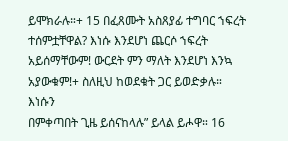ይሞክራሉ።+ 15 በፈጸሙት አስጸያፊ ተግባር ኀፍረት ተሰምቷቸዋል? እነሱ እንደሆነ ጨርሶ ኀፍረት አይሰማቸውም! ውርደት ምን ማለት እንደሆነ እንኳ አያውቁም!+ ስለዚህ ከወደቁት ጋር ይወድቃሉ። እነሱን
በምቀጣበት ጊዜ ይሰናከላሉ” ይላል ይሖዋ። 16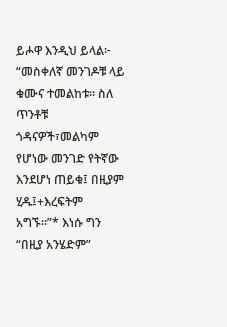ይሖዋ እንዲህ ይላል፦ “መስቀለኛ መንገዶቹ ላይ ቁሙና ተመልከቱ። ስለ ጥንቶቹ ጎዳናዎች፣መልካም የሆነው መንገድ የትኛው እንደሆነ ጠይቁ፤ በዚያም ሂዱ፤+እረፍትም አግኙ።”* እነሱ ግን “በዚያ አንሄድም”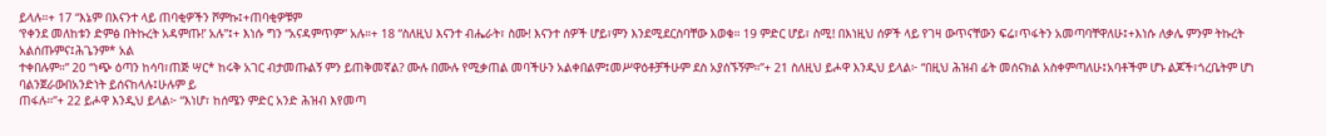ይላሉ።+ 17 “እኔም በእናንተ ላይ ጠባቂዎችን ሾምኩ፤+ጠባቂዎቹም
‘የቀንደ መለከቱን ድምፅ በትኩረት አዳምጡ!’ አሉ”፤+ እነሱ ግን “አናዳምጥም” አሉ።+ 18 “ስለዚህ እናንተ ብሔራት፣ ስሙ! እናንተ ሰዎች ሆይ፣ምን እንደሚደርስባቸው እወቁ። 19 ምድር ሆይ፣ ስሚ! በእነዚህ ሰዎች ላይ የገዛ ውጥናቸውን ፍሬ፣ጥፋትን አመጣባቸዋለሁ፤+እነሱ ለቃሌ ምንም ትኩረት አልሰጡምና፤ሕጌንም* አል
ተቀበሉም።” 20 “ነጭ ዕጣን ከሳባ፣ጠጅ ሣር* ከሩቅ አገር ብታመጡልኝ ምን ይጠቅመኛል? ሙሉ በሙሉ የሚቃጠል መባችሁን አልቀበልም፤መሥዋዕቶቻችሁም ደስ አያሰኙኝም።”+ 21 ስለዚህ ይሖዋ እንዲህ ይላል፦ “በዚህ ሕዝብ ፊት መሰናክል አስቀምጣለሁ፤አባቶችም ሆኑ ልጆች፣ጎረቤትም ሆነ ባልንጀራውበአንድነት ይሰናከላሉ፤ሁሉም ይ
ጠፋሉ።”+ 22 ይሖዋ እንዲህ ይላል፦ “እነሆ፣ ከሰሜን ምድር አንድ ሕዝብ እየመጣ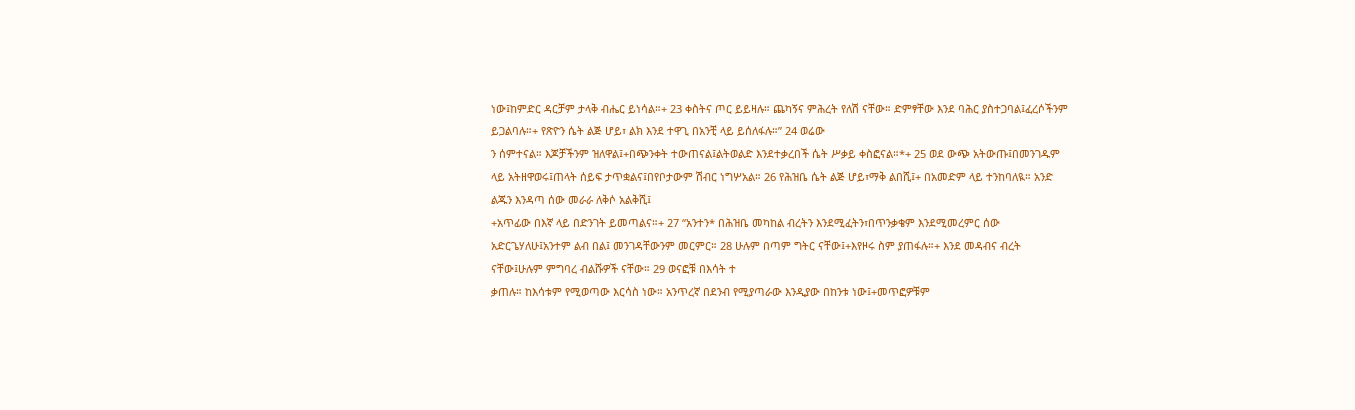ነው፤ከምድር ዳርቻም ታላቅ ብሔር ይነሳል።+ 23 ቀስትና ጦር ይይዛሉ። ጨካኝና ምሕረት የለሽ ናቸው። ድምፃቸው እንደ ባሕር ያስተጋባል፤ፈረሶችንም ይጋልባሉ።+ የጽዮን ሴት ልጅ ሆይ፣ ልክ እንደ ተዋጊ በአንቺ ላይ ይሰለፋሉ።” 24 ወሬው
ን ሰምተናል። እጆቻችንም ዝለዋል፤+በጭንቀት ተውጠናል፤ልትወልድ እንደተቃረበች ሴት ሥቃይ ቀስፎናል።*+ 25 ወደ ውጭ አትውጡ፤በመንገዱም ላይ አትዘዋወሩ፤ጠላት ሰይፍ ታጥቋልና፤በየቦታውም ሽብር ነግሦአል። 26 የሕዝቤ ሴት ልጅ ሆይ፣ማቅ ልበሺ፤+ በአመድም ላይ ተንከባለዪ። አንድ ልጁን እንዳጣ ሰው መራራ ለቅሶ አልቅሺ፤
+አጥፊው በእኛ ላይ በድንገት ይመጣልና።+ 27 “አንተን* በሕዝቤ መካከል ብረትን እንደሚፈትን፣በጥንቃቄም እንደሚመረምር ሰው አድርጌሃለሁ፤አንተም ልብ በል፤ መንገዳቸውንም መርምር። 28 ሁሉም በጣም ግትር ናቸው፤+እየዞሩ ስም ያጠፋሉ።+ እንደ መዳብና ብረት ናቸው፤ሁሉም ምግባረ ብልሹዎች ናቸው። 29 ወናፎቹ በእሳት ተ
ቃጠሉ። ከእሳቱም የሚወጣው እርሳስ ነው። አንጥረኛ በደንብ የሚያጣራው እንዲያው በከንቱ ነው፤+መጥፎዎቹም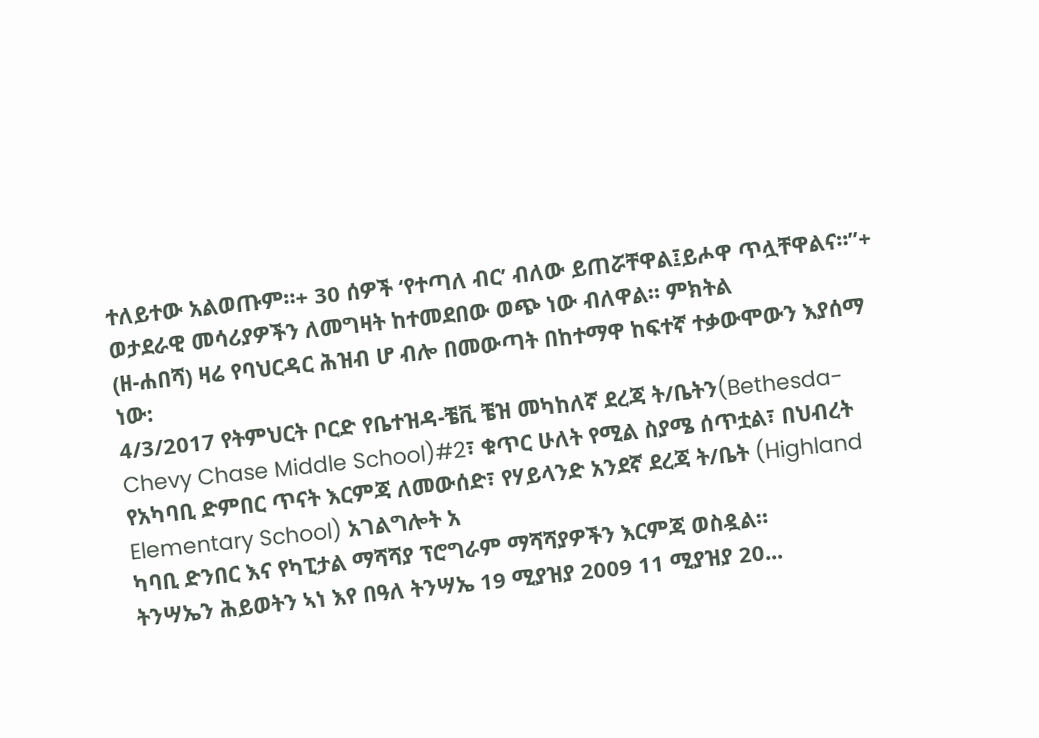ተለይተው አልወጡም።+ 30 ሰዎች ‘የተጣለ ብር’ ብለው ይጠሯቸዋል፤ይሖዋ ጥሏቸዋልና።”+
ወታደራዊ መሳሪያዎችን ለመግዛት ከተመደበው ወጭ ነው ብለዋል። ምክትል
(ዘ-ሐበሻ) ዛሬ የባህርዳር ሕዝብ ሆ ብሎ በመውጣት በከተማዋ ከፍተኛ ተቃውሞውን እያሰማ ነው:
4/3/2017 የትምህርት ቦርድ የቤተዝዳ-ቼቪ ቼዝ መካከለኛ ደረጃ ት/ቤትን(Bethesda-Chevy Chase Middle School)#2፣ ቁጥር ሁለት የሚል ስያሜ ሰጥቷል፣ በህብረት የአካባቢ ድምበር ጥናት እርምጃ ለመውሰድ፣ የሃይላንድ አንደኛ ደረጃ ት/ቤት (Highland Elementary School) አገልግሎት አ
ካባቢ ድንበር እና የካፒታል ማሻሻያ ፕሮግራም ማሻሻያዎችን እርምጃ ወስዷል።
ትንሣኤን ሕይወትን ኣነ እየ በዓለ ትንሣኤ 19 ሚያዝያ 2009 11 ሚያዝያ 20...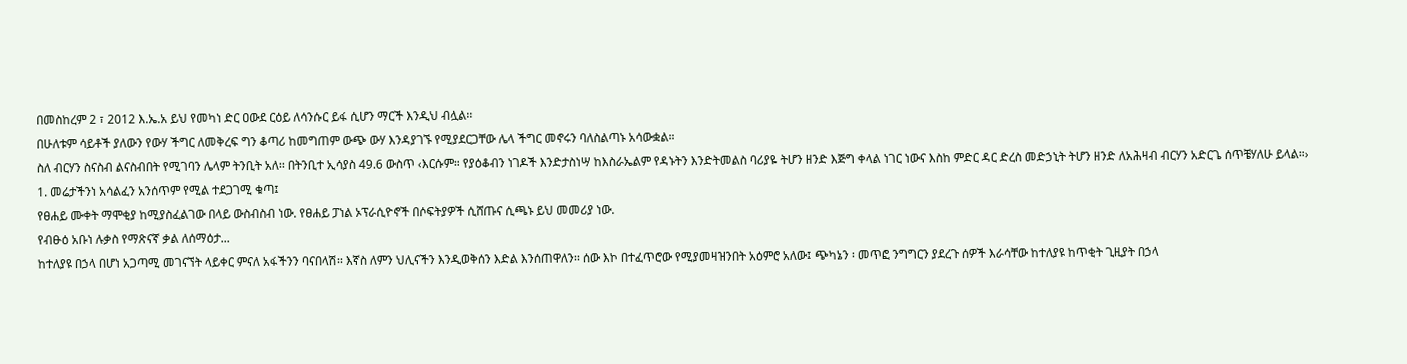በመስከረም 2 ፣ 2012 እ.ኤ.አ ይህ የመካነ ድር ዐውደ ርዕይ ለሳንሱር ይፋ ሲሆን ማርች እንዲህ ብሏል፡፡
በሁለቱም ሳይቶች ያለውን የውሃ ችግር ለመቅረፍ ግን ቆጣሪ ከመግጠም ውጭ ውሃ እንዳያገኙ የሚያደርጋቸው ሌላ ችግር መኖሩን ባለስልጣኑ አሳውቋል።
ስለ ብርሃን ስናስብ ልናስብበት የሚገባን ሌላም ትንቢት አለ፡፡ በትንቢተ ኢሳያስ 49.6 ውስጥ ‹እርሱም። የያዕቆብን ነገዶች እንድታስነሣ ከእስራኤልም የዳኑትን እንድትመልስ ባሪያዬ ትሆን ዘንድ እጅግ ቀላል ነገር ነውና እስከ ምድር ዳር ድረስ መድኃኒት ትሆን ዘንድ ለአሕዛብ ብርሃን አድርጌ ሰጥቼሃለሁ ይላል።›
1. መሬታችንነ አሳልፈን አንሰጥም የሚል ተደጋገሚ ቁጣ፤
የፀሐይ ሙቀት ማሞቂያ ከሚያስፈልገው በላይ ውስብስብ ነው. የፀሐይ ፓነል ኦፕራሲዮኖች በሶፍትያዎች ሲሸጡና ሲጫኑ ይህ መመሪያ ነው.
የብፁዕ አቡነ ሉቃስ የማጽናኛ ቃል ለሰማዕታ...
ከተለያዩ በኃላ በሆነ አጋጣሚ መገናኘት ላይቀር ምናለ አፋችንን ባናበላሽ፡፡ እኛስ ለምን ህሊናችን እንዲወቅሰን እድል እንሰጠዋለን፡፡ ሰው እኮ በተፈጥሮው የሚያመዛዝንበት አዕምሮ አለው፤ ጭካኔን ፡ መጥፎ ንግግርን ያደረጉ ሰዎች እራሳቸው ከተለያዩ ከጥቂት ጊዚያት በኃላ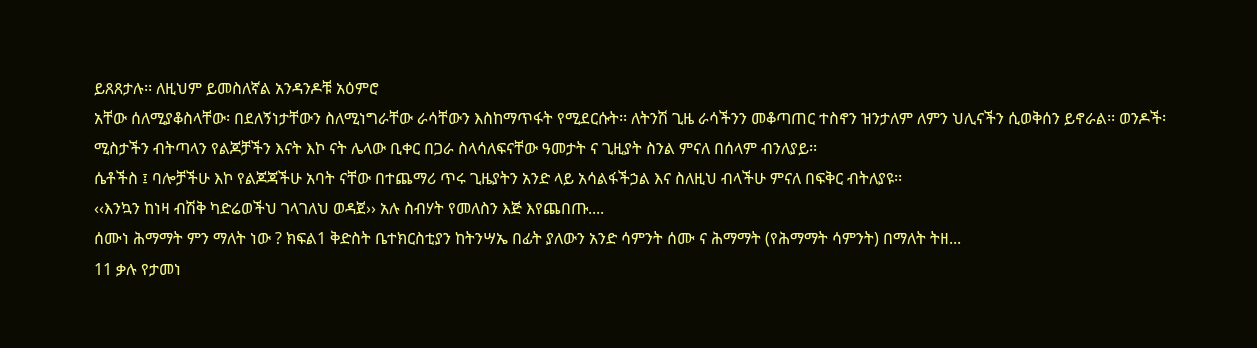ይጸጸታሉ፡፡ ለዚህም ይመስለኛል አንዳንዶቹ አዕምሮ
አቸው ሰለሚያቆስላቸው፡ በደለኝነታቸውን ስለሚነግራቸው ራሳቸውን እስከማጥፋት የሚደርሱት፡፡ ለትንሽ ጊዜ ራሳችንን መቆጣጠር ተስኖን ዝንታለም ለምን ህሊናችን ሲወቅሰን ይኖራል፡፡ ወንዶች፡ ሚስታችን ብትጣላን የልጆቻችን እናት እኮ ናት ሌላው ቢቀር በጋራ ስላሳለፍናቸው ዓመታት ና ጊዚያት ስንል ምናለ በሰላም ብንለያይ፡፡
ሴቶችስ ፤ ባሎቻችሁ እኮ የልጆጃችሁ አባት ናቸው በተጨማሪ ጥሩ ጊዜያትን አንድ ላይ አሳልፋችኃል እና ስለዚህ ብላችሁ ምናለ በፍቅር ብትለያዩ፡፡
‹‹እንኳን ከነዛ ብሽቅ ካድሬወችህ ገላገለህ ወዳጀ›› አሉ ስብሃት የመለስን እጅ እየጨበጡ....
ሰሙነ ሕማማት ምን ማለት ነው ? ክፍል1 ቅድስት ቤተክርስቲያን ከትንሣኤ በፊት ያለውን አንድ ሳምንት ሰሙ ና ሕማማት (የሕማማት ሳምንት) በማለት ትዘ...
11 ቃሉ የታመነ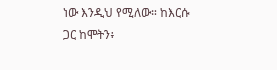ነው እንዲህ የሚለው። ከእርሱ ጋር ከሞትን፥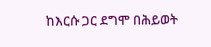ከእርሱ ጋር ደግሞ በሕይወት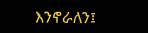እንኖራለን፤